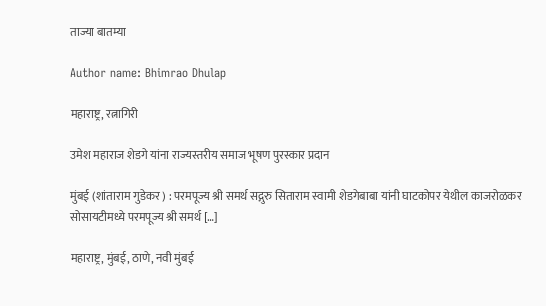ताज्या बातम्या

Author name: Bhimrao Dhulap

महाराष्ट्र, रत्नागिरी

उमेश महाराज शेडगे यांना राज्यस्तरीय समाज भूषण पुरस्कार प्रदान

मुंबई (शांताराम गुडेकर ) : परमपूज्य श्री समर्थ सद्गुरु सिताराम स्वामी शेडगेबाबा यांनी घाटकोपर येथील काजरोळकर सोसायटीमध्ये परमपूज्य श्री समर्थ […]

महाराष्ट्र, मुंबई, ठाणे, नवी मुंबई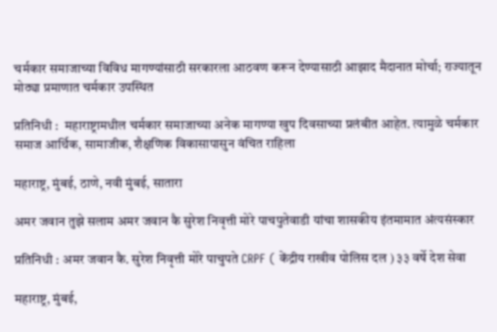चर्मकार समाजाच्या विविध मागण्यांसाठी सरकारला आठवण करून देण्यासाठी आझाद मैदानात मोर्चा; राज्यातून मोठ्या प्रमाणात चर्मकार उपस्थित

प्रतिनिधी :  महाराष्ट्रामधील चर्मकार समाजाच्या अनेक मागण्या खुप दिवसाच्या प्रलंबीत आहेत. त्यामुळे चर्मकार समाज आर्थिक, सामाजीक, शैक्षणिक विकासापासुन वंचित राहिला

महाराष्ट्र, मुंबई, ठाणे, नवी मुंबई, सातारा

अमर जवान तुझे सलाम अमर जवान कै सुरेश निवृत्ती मोरे पाचपुतेवाडी यांचा शासकीय इंतमामात अंत्यसंस्कार

प्रतिनिधी : अमर जवान कै. सुरेश निवृत्ती मोरे पाचुपते CRPF ( केंद्रीय राखीव पोलिस दल ) ३३ वर्षे देश सेवा

महाराष्ट्र, मुंबई,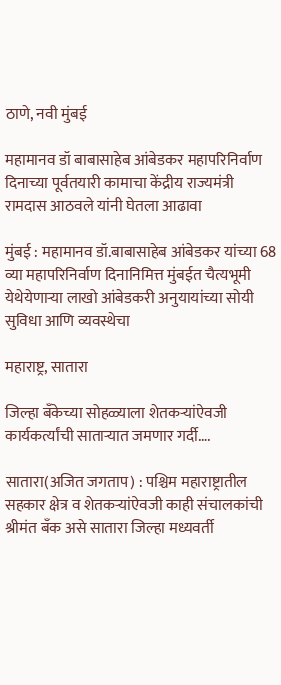ठाणे, नवी मुंबई

महामानव डॉ बाबासाहेब आंबेडकर महापरिनिर्वाण दिनाच्या पूर्वतयारी कामाचा केंद्रीय राज्यमंत्री रामदास आठवले यांनी घेतला आढावा

मुंबई : महामानव डॉ.बाबासाहेब आंबेडकर यांच्या 68 व्या महापरिनिर्वाण दिनानिमित्त मुंबईत चैत्यभूमी येथेयेणाऱ्या लाखो आंबेडकरी अनुयायांच्या सोयी सुविधा आणि व्यवस्थेचा

महाराष्ट्र, सातारा

जिल्हा बँकेच्या सोहळ्याला शेतकऱ्यांऐवजी कार्यकर्त्यांची साताऱ्यात जमणार गर्दी….

सातारा(अजित जगताप) : पश्चिम महाराष्ट्रातील सहकार क्षेत्र व शेतकऱ्यांऐवजी काही संचालकांची श्रीमंत बँक असे सातारा जिल्हा मध्यवर्ती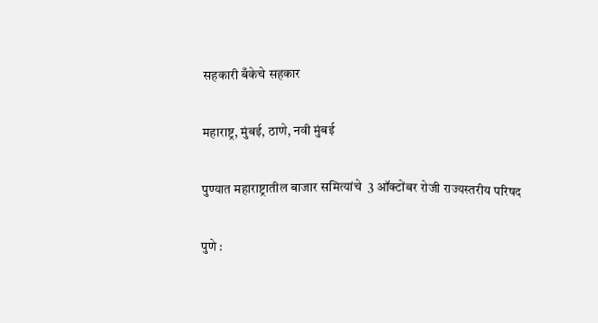सहकारी बँकेचे सहकार

महाराष्ट्र, मुंबई, ठाणे, नवी मुंबई

पुण्यात महाराष्ट्रातील बाजार समित्यांचे  3 ऑक्टोंबर रोजी राज्यस्तरीय परिषद

पुणे :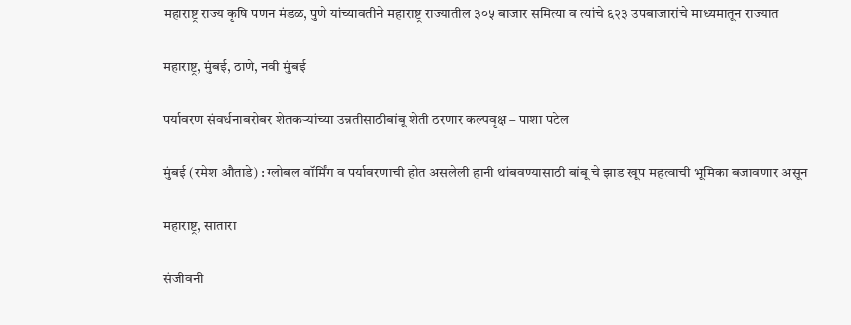महाराष्ट्र राज्य कृषि पणन मंडळ, पुणे यांच्यावतीने महाराष्ट्र राज्यातील ३०५ बाजार समित्या व त्यांचे ६२३ उपबाजारांचे माध्यमातून राज्यात

महाराष्ट्र, मुंबई, ठाणे, नवी मुंबई

पर्यावरण संवर्धनाबरोबर शेतकऱ्यांच्या उन्नतीसाठीबांबू शेती ठरणार कल्पवृक्ष – पाशा पटेल

मुंबई (रमेश औताडे) : ग्लोबल वॉर्मिंग व पर्यावरणाची होत असलेली हानी थांबवण्यासाठी बांबू चे झाड खूप महत्वाची भूमिका बजावणार असून

महाराष्ट्र, सातारा

संजीवनी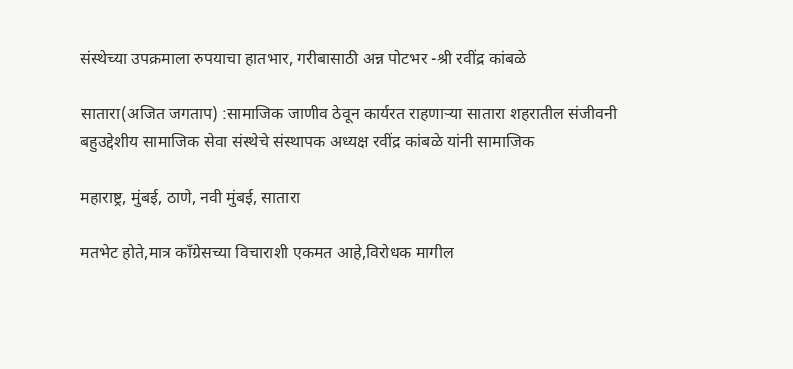संस्थेच्या उपक्रमाला रुपयाचा हातभार, गरीबासाठी अन्न पोटभर -श्री रवींद्र कांबळे

सातारा(अजित जगताप) :सामाजिक जाणीव ठेवून कार्यरत राहणाऱ्या सातारा शहरातील संजीवनी बहुउद्देशीय सामाजिक सेवा संस्थेचे संस्थापक अध्यक्ष रवींद्र कांबळे यांनी सामाजिक

महाराष्ट्र, मुंबई, ठाणे, नवी मुंबई, सातारा

मतभेट होते,मात्र काँग्रेसच्या विचाराशी एकमत आहे,विरोधक मागील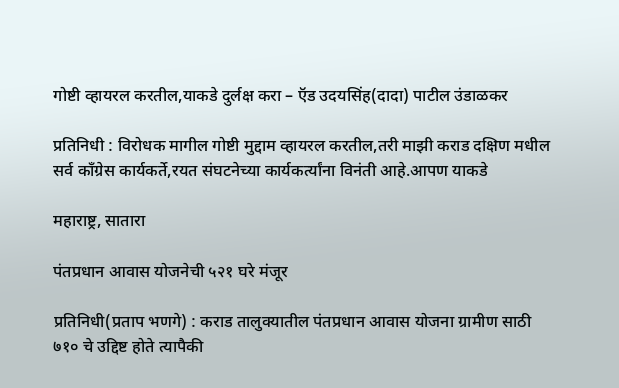गोष्टी व्हायरल करतील,याकडे दुर्लक्ष करा – ऍड उदयसिंह(दादा) पाटील उंडाळकर

प्रतिनिधी : विरोधक मागील गोष्टी मुद्दाम व्हायरल करतील,तरी माझी कराड दक्षिण मधील सर्व काँग्रेस कार्यकर्ते,रयत संघटनेच्या कार्यकर्त्यांना विनंती आहे.आपण याकडे

महाराष्ट्र, सातारा

पंतप्रधान आवास योजनेची ५२१ घरे मंजूर

प्रतिनिधी(प्रताप भणगे) : कराड तालुक्यातील पंतप्रधान आवास योजना ग्रामीण साठी ७१० चे उद्दिष्ट होते त्यापैकी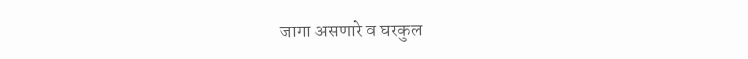जागा असणारे व घरकुल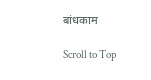बांधकाम

Scroll to Top